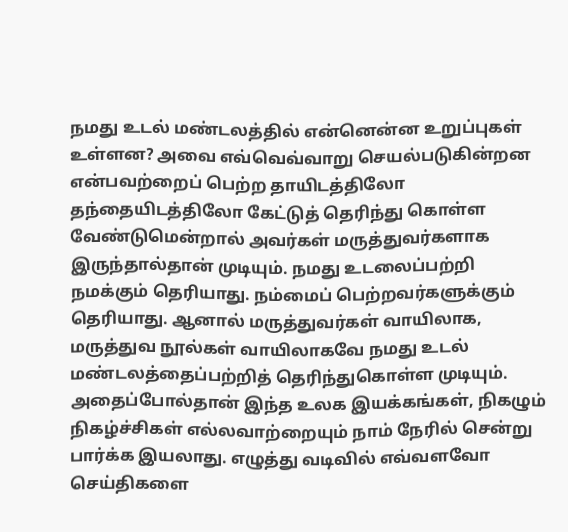நமது உடல் மண்டலத்தில் என்னென்ன உறுப்புகள் உள்ளன? அவை எவ்வெவ்வாறு செயல்படுகின்றன என்பவற்றைப் பெற்ற தாயிடத்திலோ தந்தையிடத்திலோ கேட்டுத் தெரிந்து கொள்ள வேண்டுமென்றால் அவர்கள் மருத்துவர்களாக இருந்தால்தான் முடியும். நமது உடலைப்பற்றி நமக்கும் தெரியாது. நம்மைப் பெற்றவர்களுக்கும் தெரியாது. ஆனால் மருத்துவர்கள் வாயிலாக, மருத்துவ நூல்கள் வாயிலாகவே நமது உடல் மண்டலத்தைப்பற்றித் தெரிந்துகொள்ள முடியும். அதைப்போல்தான் இந்த உலக இயக்கங்கள், நிகழும் நிகழ்ச்சிகள் எல்லவாற்றையும் நாம் நேரில் சென்று பார்க்க இயலாது. எழுத்து வடிவில் எவ்வளவோ செய்திகளை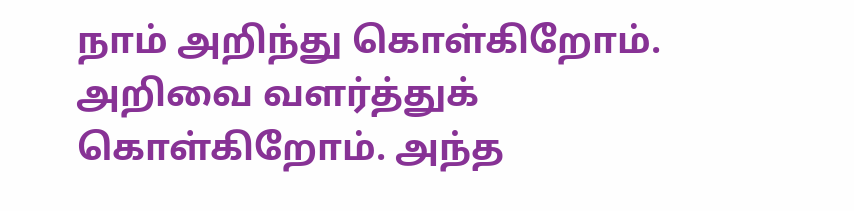நாம் அறிந்து கொள்கிறோம். அறிவை வளர்த்துக் கொள்கிறோம். அந்த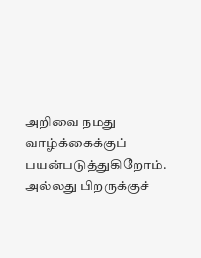அறிவை நமது வாழ்க்கைக்குப் பயன்படுத்துகிறோம். அல்லது பிறருக்குச்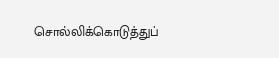சொல்லிக்கொடுத்துப்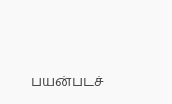பயன்படச்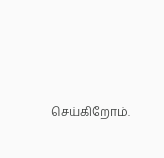செய்கிறோம்.